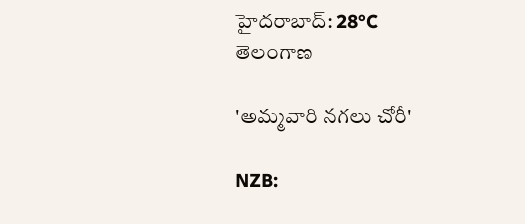హైదరాబాద్: 28°C
తెలంగాణ

'అమ్మవారి నగలు చోరీ'

NZB: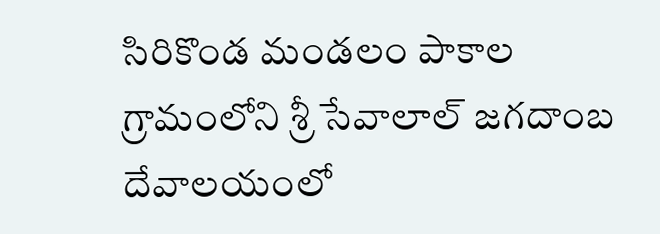సిరికొండ మండలం పాకాల గ్రామంలోని శ్రీ సేవాలాల్ జగదాంబ దేవాలయంలో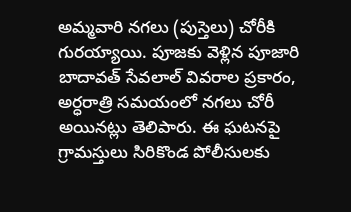అమ్మవారి నగలు (పుస్తెలు) చోరీకి గురయ్యాయి. పూజకు వెళ్లిన పూజారి బాదావత్ సేవలాల్ వివరాల ప్రకారం, అర్ధరాత్రి సమయంలో నగలు చోరీ అయినట్లు తెలిపారు. ఈ ఘటనపై గ్రామస్తులు సిరికొండ పోలీసులకు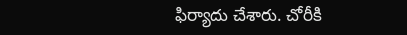ఫిర్యాదు చేశారు. చోరీకి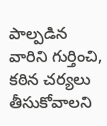పాల్పడిన వారిని గుర్తించి, కఠిన చర్యలు తీసుకోవాలని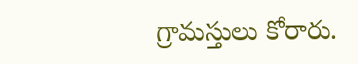గ్రామస్తులు కోరారు.